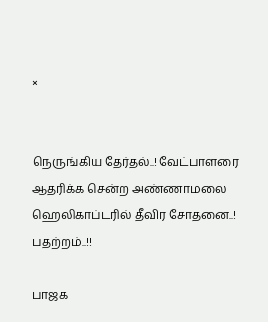×


நெருங்கிய தேர்தல்..! வேட்பாளரை ஆதரிக்க சென்ற அண்ணாமலை ஹெலிகாப்டரில் தீவிர சோதனை..! பதற்றம்..!!

பாஜக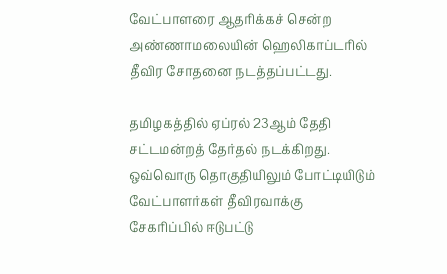வேட்பாளரை ஆதரிக்கச் சென்ற அண்ணாமலையின் ஹெலிகாப்டரில் தீவிர சோதனை நடத்தப்பட்டது.

தமிழகத்தில் ஏப்ரல் 23ஆம் தேதி சட்டமன்றத் தேர்தல் நடக்கிறது. ஒவ்வொரு தொகுதியிலும் போட்டியிடும் வேட்பாளர்கள் தீவிரவாக்கு சேகரிப்பில் ஈடுபட்டு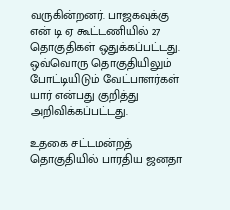வருகின்றனர். பாஜகவுக்கு என் டி ஏ கூட்டணியில் 27 தொகுதிகள் ஒதுக்கப்பட்டது. ஒவ்வொரு தொகுதியிலும் போட்டியிடும் வேட்பாளர்கள் யார் என்பது குறித்து அறிவிக்கப்பட்டது.

உதகை சட்டமன்றத் தொகுதியில் பாரதிய ஜனதா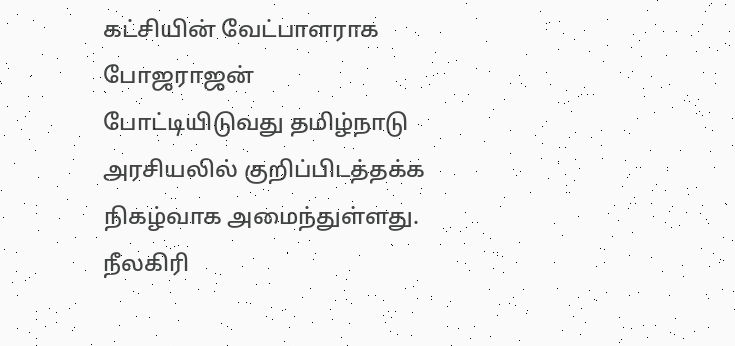கட்சியின் வேட்பாளராக போஜராஜன் போட்டியிடுவது தமிழ்நாடு அரசியலில் குறிப்பிடத்தக்க நிகழ்வாக அமைந்துள்ளது. நீலகிரி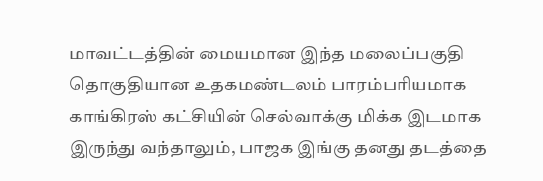மாவட்டத்தின் மையமான இந்த மலைப்பகுதி தொகுதியான உதகமண்டலம் பாரம்பரியமாக காங்கிரஸ் கட்சியின் செல்வாக்கு மிக்க இடமாக இருந்து வந்தாலும், பாஜக இங்கு தனது தடத்தை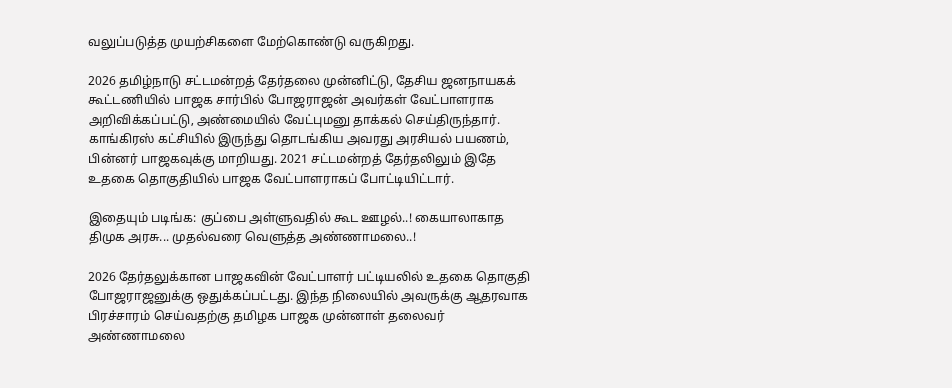வலுப்படுத்த முயற்சிகளை மேற்கொண்டு வருகிறது.

2026 தமிழ்நாடு சட்டமன்றத் தேர்தலை முன்னிட்டு, தேசிய ஜனநாயகக் கூட்டணியில் பாஜக சார்பில் போஜராஜன் அவர்கள் வேட்பாளராக அறிவிக்கப்பட்டு, அண்மையில் வேட்புமனு தாக்கல் செய்திருந்தார். காங்கிரஸ் கட்சியில் இருந்து தொடங்கிய அவரது அரசியல் பயணம், பின்னர் பாஜகவுக்கு மாறியது. 2021 சட்டமன்றத் தேர்தலிலும் இதே உதகை தொகுதியில் பாஜக வேட்பாளராகப் போட்டியிட்டார்.

இதையும் படிங்க: குப்பை அள்ளுவதில் கூட ஊழல்..! கையாலாகாத திமுக அரசு... முதல்வரை வெளுத்த அண்ணாமலை..!

2026 தேர்தலுக்கான பாஜகவின் வேட்பாளர் பட்டியலில் உதகை தொகுதி போஜராஜனுக்கு ஒதுக்கப்பட்டது. இந்த நிலையில் அவருக்கு ஆதரவாக பிரச்சாரம் செய்வதற்கு தமிழக பாஜக முன்னாள் தலைவர் அண்ணாமலை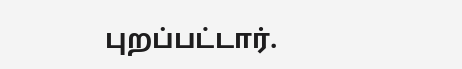புறப்பட்டார்.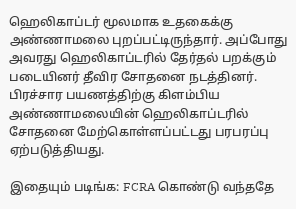ஹெலிகாப்டர் மூலமாக உதகைக்கு அண்ணாமலை புறப்பட்டிருந்தார். அப்போது அவரது ஹெலிகாப்டரில் தேர்தல் பறக்கும் படையினர் தீவிர சோதனை நடத்தினர். பிரச்சார பயணத்திற்கு கிளம்பிய அண்ணாமலையின் ஹெலிகாப்டரில் சோதனை மேற்கொள்ளப்பட்டது பரபரப்பு ஏற்படுத்தியது.

இதையும் படிங்க: FCRA கொண்டு வந்ததே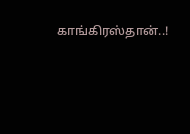காங்கிரஸ்தான்..!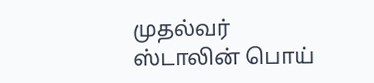முதல்வர் ஸ்டாலின் பொய்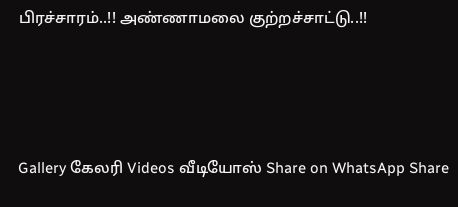பிரச்சாரம்..!! அண்ணாமலை குற்றச்சாட்டு..!!




Gallery கேலரி Videos வீடியோஸ் Share on WhatsApp Share